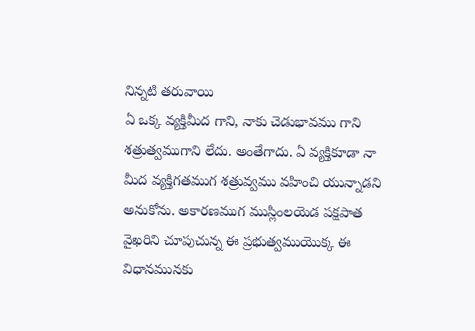నిన్నటి తరువాయి
ఏ ఒక్క వ్యక్తిమీద గాని, నాకు చెడుభావము గాని శత్రుత్వముగాని లేదు. అంతేగాదు. ఏ వ్యక్తికూడా నా మీద వ్యక్తిగతముగ శత్రువ్వము వహించి యున్నాడని అనుకోను. అకారణముగ ముస్లింలయెడ పక్షపాత వైఖరిని చూపుచున్న ఈ ప్రభుత్వముయొక్క ఈ విధానమునకు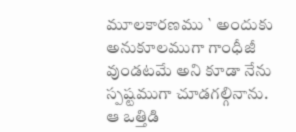మూలకారణము ` అందుకు అనుకూలముగా గాంధీజీ వుండటమే అని కూడా నేను స్పష్టముగా చూడగల్గినాను. ఆ ఒత్తిడి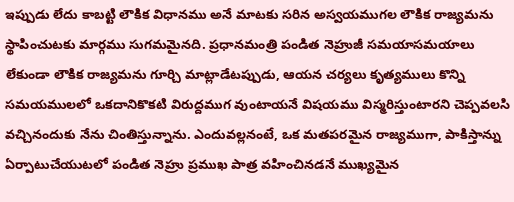ఇప్పుడు లేదు కాబట్టి లౌకిక విధానము అనే మాటకు సరిన అస్వయముగల లౌకిక రాజ్యమను స్థాపించుటకు మార్గము సుగమమైనది. ప్రధానమంత్రి పండిత నెహ్రుజీ సమయాసమయాలు లేకుండా లౌకిక రాజ్యమను గూర్చి మాట్లాడేటప్పుడు, ఆయన చర్యలు కృత్యములు కొన్ని సమయములలో ఒకదానికొకటి విరుద్దముగ వుంటాయనే విషయము విస్మరిస్తుంటారని చెప్పవలసి వచ్చినందుకు నేను చింతిస్తున్నాను. ఎందువల్లనంటే, ఒక మతపరమైన రాజ్యముగా, పాకిస్తాన్ను ఏర్పాటుచేయుటలో పండిత నెహ్రు ప్రముఖ పాత్ర వహించినడనే ముఖ్యమైన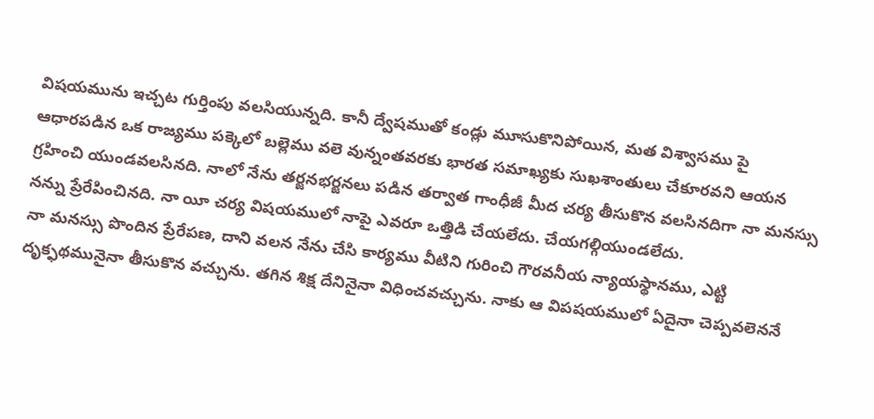విషయమును ఇచ్చట గుర్తింపు వలసియున్నది. కానీ ద్వేషముతో కండ్లు మూసుకొనిపోయిన, మత విశ్వాసము పై ఆధారపడిన ఒక రాజ్యము పక్కెలో బల్లెము వలె వున్నంతవరకు భారత సమాఖ్యకు సుఖశాంతులు చేకూరవని ఆయన గ్రహించి యుండవలసినది. నాలో నేను తర్జనభర్జనలు పడిన తర్వాత గాంధీజీ మీద చర్య తీసుకొన వలసినదిగా నా మనస్సు నన్ను ప్రేరేపించినది. నా యీ చర్య విషయములో నాపై ఎవరూ ఒత్తిడి చేయలేదు. చేయగల్గియుండలేదు.
నా మనస్సు పొందిన ప్రేరేపణ, దాని వలన నేను చేసి కార్యము వీటిని గురించి గౌరవనీయ న్యాయస్థానము, ఎట్టి దృక్ఫథమునైనా తీసుకొన వచ్చును. తగిన శిక్ష దేనినైనా విధించవచ్చును. నాకు ఆ విపషయములో ఏదైనా చెప్పవలెననే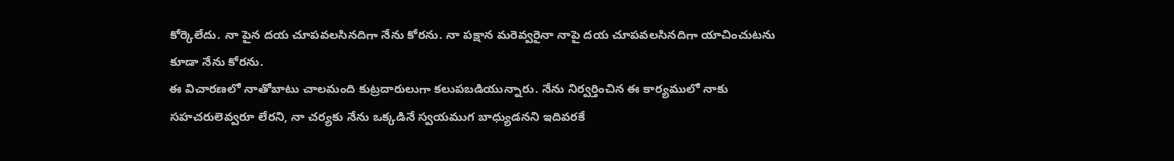కోర్కెలేదు. నా పైన దయ చూపవలసినదిగా నేను కోరను. నా పక్షాన మరెవ్వరైనా నాపై దయ చూపవలసినదిగా యాచించుటను కూడా నేను కోరను.
ఈ విచారణలో నాతోబాటు చాలమంది కుట్రదారులుగా కలుపబడియున్నారు. నేను నిర్వర్తించిన ఈ కార్యములో నాకు సహచరులెవ్వరూ లేరని, నా చర్యకు నేను ఒక్కడినే స్వయముగ బాధ్యుడనని ఇదివరకే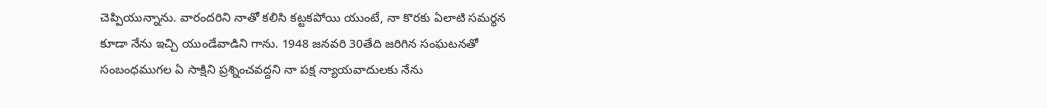చెప్పియున్నాను. వారందరిని నాతో కలిసి కట్టకపోయి యుంటే, నా కొరకు ఏలాటి సమర్థన కూడా నేను ఇచ్చి యుండేవాడిని గాను. 1948 జనవరి 30తేది జరిగిన సంఘటనతో సంబంధముగల ఏ సాక్షిని ప్రశ్నించవద్దని నా పక్ష న్యాయవాదులకు నేను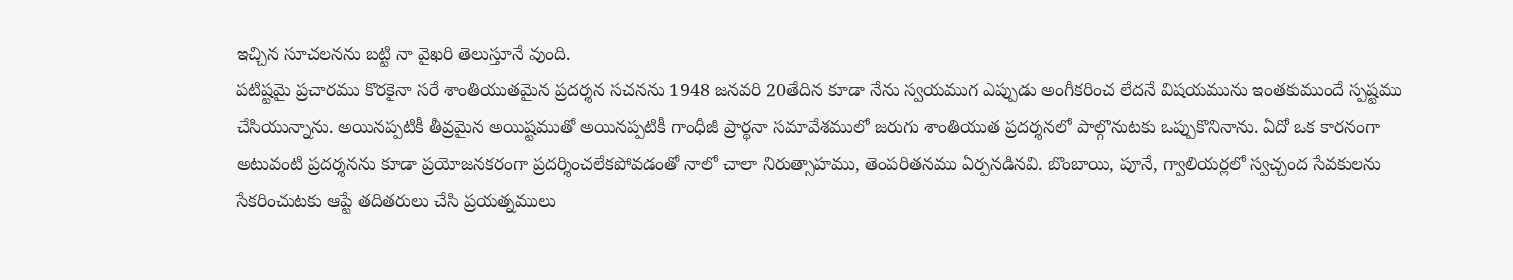ఇచ్చిన సూచలనను బట్టి నా వైఖరి తెలుస్తూనే వుంది.
పటిష్టమై ప్రచారము కొరకైనా సరే శాంతియుతమైన ప్రదర్శన సచనను 1948 జనవరి 20తేదిన కూడా నేను స్వయముగ ఎప్పుడు అంగీకరించ లేదనే విషయమును ఇంతకుముందే స్పష్టము చేసియున్నాను. అయినప్పటికీ తీవ్రమైన అయిష్టముతో అయినప్పటికీ గాంధీజీ ప్రార్థనా సమావేశములో జరుగు శాంతియుత ప్రదర్శనలో పాల్గొనుటకు ఒప్పుకొనినాను. ఏదో ఒక కారనంగా అటువంటి ప్రదర్శనను కూడా ప్రయోజనకరంగా ప్రదర్శించలేకపోవడంతో నాలో చాలా నిరుత్సాహము, తెంపరితనము ఏర్పనడినవి. బొంబాయి, పూనే, గ్వాలియర్లలో స్వచ్చంద సేవకులను సేకరించుటకు ఆప్టే తదితరులు చేసి ప్రయత్నములు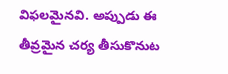విఫలమైనవి. అప్పుడు ఈ తీవ్రమైన చర్య తీసుకొనుట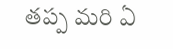తప్ప మరి ఏ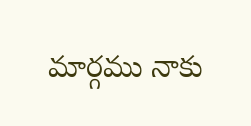మార్గము నాకు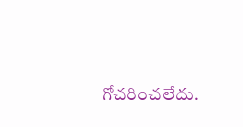గోచరించలేదు.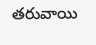తరువాయి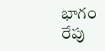భాగం రేపు